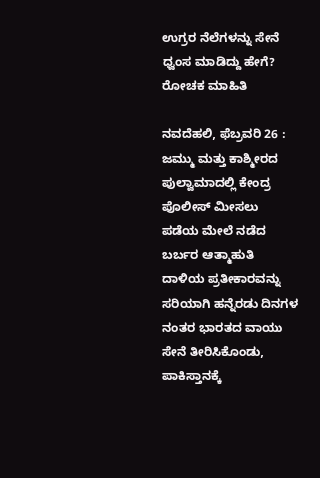ಉಗ್ರರ ನೆಲೆಗಳನ್ನು ಸೇನೆ ಧ್ವಂಸ ಮಾಡಿದ್ದು ಹೇಗೆ? ರೋಚಕ ಮಾಹಿತಿ

ನವದೆಹಲಿ, ಫೆಬ್ರವರಿ 26 : ಜಮ್ಮು ಮತ್ತು ಕಾಶ್ಮೀರದ ಪುಲ್ವಾಮಾದಲ್ಲಿ ಕೇಂದ್ರ ಪೊಲೀಸ್ ಮೀಸಲು ಪಡೆಯ ಮೇಲೆ ನಡೆದ ಬರ್ಬರ ಆತ್ಮಾಹುತಿ ದಾಳಿಯ ಪ್ರತೀಕಾರವನ್ನು ಸರಿಯಾಗಿ ಹನ್ನೆರಡು ದಿನಗಳ ನಂತರ ಭಾರತದ ವಾಯು ಸೇನೆ ತೀರಿಸಿಕೊಂಡು, ಪಾಕಿಸ್ತಾನಕ್ಕೆ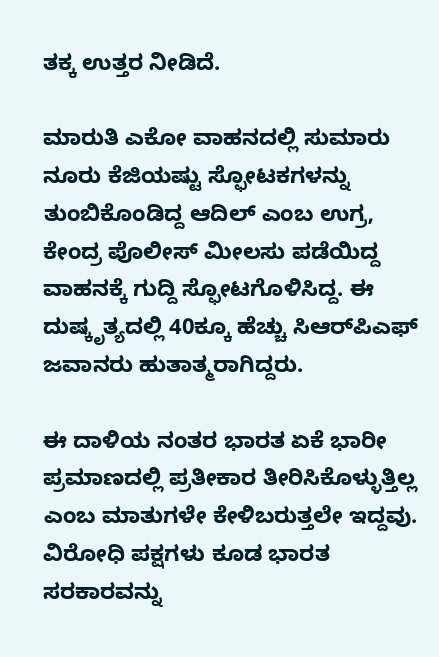ತಕ್ಕ ಉತ್ತರ ನೀಡಿದೆ.

ಮಾರುತಿ ಎಕೋ ವಾಹನದಲ್ಲಿ ಸುಮಾರು ನೂರು ಕೆಜಿಯಷ್ಟು ಸ್ಫೋಟಕಗಳನ್ನು ತುಂಬಿಕೊಂಡಿದ್ದ ಆದಿಲ್ ಎಂಬ ಉಗ್ರ, ಕೇಂದ್ರ ಪೊಲೀಸ್ ಮೀಲಸು ಪಡೆಯಿದ್ದ ವಾಹನಕ್ಕೆ ಗುದ್ದಿ ಸ್ಫೋಟಗೊಳಿಸಿದ್ದ. ಈ ದುಷ್ಕೃತ್ಯದಲ್ಲಿ 40ಕ್ಕೂ ಹೆಚ್ಚು ಸಿಆರ್‌ಪಿಎಫ್ ಜವಾನರು ಹುತಾತ್ಮರಾಗಿದ್ದರು.

ಈ ದಾಳಿಯ ನಂತರ ಭಾರತ ಏಕೆ ಭಾರೀ ಪ್ರಮಾಣದಲ್ಲಿ ಪ್ರತೀಕಾರ ತೀರಿಸಿಕೊಳ್ಳುತ್ತಿಲ್ಲ ಎಂಬ ಮಾತುಗಳೇ ಕೇಳಿಬರುತ್ತಲೇ ಇದ್ದವು. ವಿರೋಧಿ ಪಕ್ಷಗಳು ಕೂಡ ಭಾರತ ಸರಕಾರವನ್ನು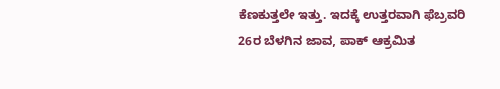ಕೆಣಕುತ್ತಲೇ ಇತ್ತು. ಇದಕ್ಕೆ ಉತ್ತರವಾಗಿ ಫೆಬ್ರವರಿ 26ರ ಬೆಳಗಿನ ಜಾವ, ಪಾಕ್ ಆಕ್ರಮಿತ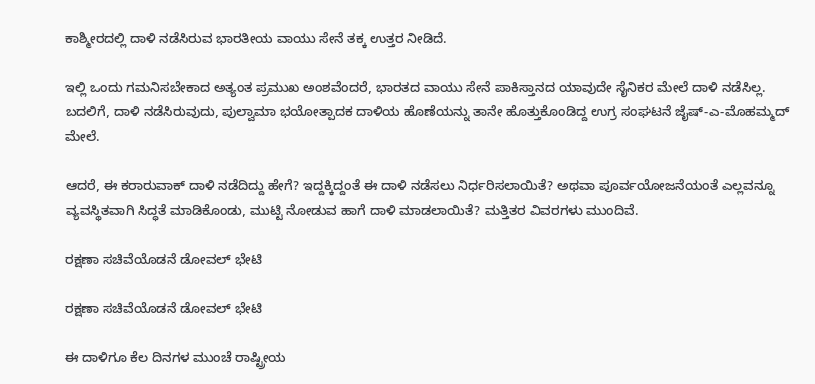ಕಾಶ್ಮೀರದಲ್ಲಿ ದಾಳಿ ನಡೆಸಿರುವ ಭಾರತೀಯ ವಾಯು ಸೇನೆ ತಕ್ಕ ಉತ್ತರ ನೀಡಿದೆ.

ಇಲ್ಲಿ ಒಂದು ಗಮನಿಸಬೇಕಾದ ಅತ್ಯಂತ ಪ್ರಮುಖ ಅಂಶವೆಂದರೆ, ಭಾರತದ ವಾಯು ಸೇನೆ ಪಾಕಿಸ್ತಾನದ ಯಾವುದೇ ಸೈನಿಕರ ಮೇಲೆ ದಾಳಿ ನಡೆಸಿಲ್ಲ. ಬದಲಿಗೆ, ದಾಳಿ ನಡೆಸಿರುವುದು, ಪುಲ್ವಾಮಾ ಭಯೋತ್ಪಾದಕ ದಾಳಿಯ ಹೊಣೆಯನ್ನು ತಾನೇ ಹೊತ್ತುಕೊಂಡಿದ್ದ ಉಗ್ರ ಸಂಘಟನೆ ಜೈಷ್-ಎ-ಮೊಹಮ್ಮದ್ ಮೇಲೆ.

ಆದರೆ, ಈ ಕರಾರುವಾಕ್ ದಾಳಿ ನಡೆದಿದ್ದು ಹೇಗೆ? ಇದ್ದಕ್ಕಿದ್ದಂತೆ ಈ ದಾಳಿ ನಡೆಸಲು ನಿರ್ಧರಿಸಲಾಯಿತೆ? ಅಥವಾ ಪೂರ್ವಯೋಜನೆಯಂತೆ ಎಲ್ಲವನ್ನೂ ವ್ಯವಸ್ಥಿತವಾಗಿ ಸಿದ್ಧತೆ ಮಾಡಿಕೊಂಡು, ಮುಟ್ಟಿ ನೋಡುವ ಹಾಗೆ ದಾಳಿ ಮಾಡಲಾಯಿತೆ? ಮತ್ತಿತರ ವಿವರಗಳು ಮುಂದಿವೆ.

ರಕ್ಷಣಾ ಸಚಿವೆಯೊಡನೆ ಡೋವಲ್ ಭೇಟಿ

ರಕ್ಷಣಾ ಸಚಿವೆಯೊಡನೆ ಡೋವಲ್ ಭೇಟಿ

ಈ ದಾಳಿಗೂ ಕೆಲ ದಿನಗಳ ಮುಂಚೆ ರಾಷ್ಟ್ರೀಯ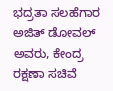ಭದ್ರತಾ ಸಲಹೆಗಾರ ಅಜಿತ್ ಡೋವಲ್ ಅವರು, ಕೇಂದ್ರ ರಕ್ಷಣಾ ಸಚಿವೆ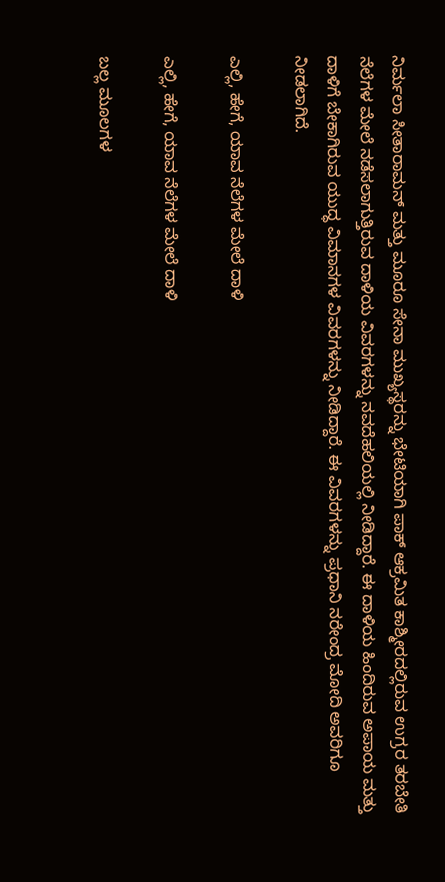ನಿರ್ಮಲಾ ಸೀತಾರಾಮನ್ ಮತ್ತು ಮೂರೂ ಸೇನಾ ಮುಖ್ಯಸ್ಥರನ್ನು ಭೇಟಿಯಾಗಿ ಪಾಕ್ ಆಕ್ರಮಿತ ಕಾಶ್ಮೀರದಲ್ಲಿರುವ ಉಗ್ರರ ತರಬೇತಿ ನೆಲೆಗಳ ಮೇಲೆ ನಡೆಸಲಾಗುತ್ತಿರುವ ದಾಳಿಯ ವಿವರಗಳನ್ನು ನವದೆಹಲಿಯಲ್ಲಿ ನೀಡಿದ್ದಾರೆ. ಈ ದಾಳಿಯ ಹಿಂದಿರುವ ಅಪಾಯ ಮತ್ತು ದಾಳಿಗೆ ಬೇಕಾಗಿರುವ ಯುದ್ಧ ವಿಮಾನಗಳ ವಿವರಗಳನ್ನು ನೀಡಿದ್ದಾರೆ. ಈ ವಿವರಗಳನ್ನು ಪ್ರಧಾನಿ ನರೇಂದ್ರ ಮೋದಿ ಅವರಿಗೂ ನೀಡಲಾಗಿದೆ.

ಎಲ್ಲಿ, ಹೇಗೆ, ಯಾವ ನೆಲೆಗಳ ಮೇಲೆ ದಾಳಿ

ಎಲ್ಲಿ, ಹೇಗೆ, ಯಾವ ನೆಲೆಗಳ ಮೇಲೆ ದಾಳಿ

ಬಲ್ಲ ಮೂಲಗಳ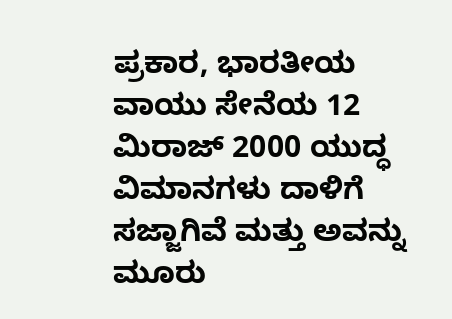ಪ್ರಕಾರ, ಭಾರತೀಯ ವಾಯು ಸೇನೆಯ 12 ಮಿರಾಜ್ 2000 ಯುದ್ಧ ವಿಮಾನಗಳು ದಾಳಿಗೆ ಸಜ್ಜಾಗಿವೆ ಮತ್ತು ಅವನ್ನು ಮೂರು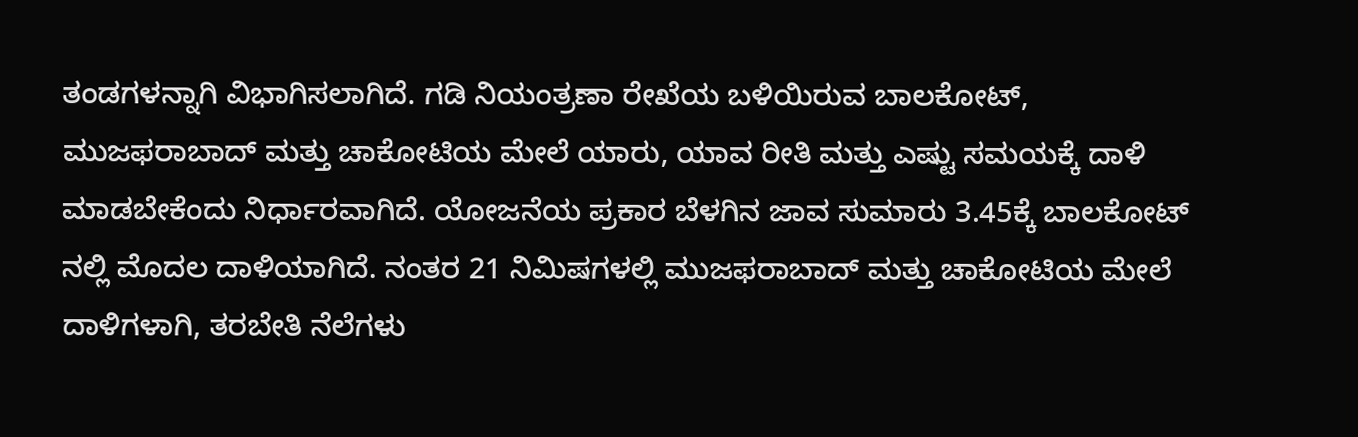ತಂಡಗಳನ್ನಾಗಿ ವಿಭಾಗಿಸಲಾಗಿದೆ. ಗಡಿ ನಿಯಂತ್ರಣಾ ರೇಖೆಯ ಬಳಿಯಿರುವ ಬಾಲಕೋಟ್, ಮುಜಫರಾಬಾದ್ ಮತ್ತು ಚಾಕೋಟಿಯ ಮೇಲೆ ಯಾರು, ಯಾವ ರೀತಿ ಮತ್ತು ಎಷ್ಟು ಸಮಯಕ್ಕೆ ದಾಳಿ ಮಾಡಬೇಕೆಂದು ನಿರ್ಧಾರವಾಗಿದೆ. ಯೋಜನೆಯ ಪ್ರಕಾರ ಬೆಳಗಿನ ಜಾವ ಸುಮಾರು 3.45ಕ್ಕೆ ಬಾಲಕೋಟ್ ನಲ್ಲಿ ಮೊದಲ ದಾಳಿಯಾಗಿದೆ. ನಂತರ 21 ನಿಮಿಷಗಳಲ್ಲಿ ಮುಜಫರಾಬಾದ್ ಮತ್ತು ಚಾಕೋಟಿಯ ಮೇಲೆ ದಾಳಿಗಳಾಗಿ, ತರಬೇತಿ ನೆಲೆಗಳು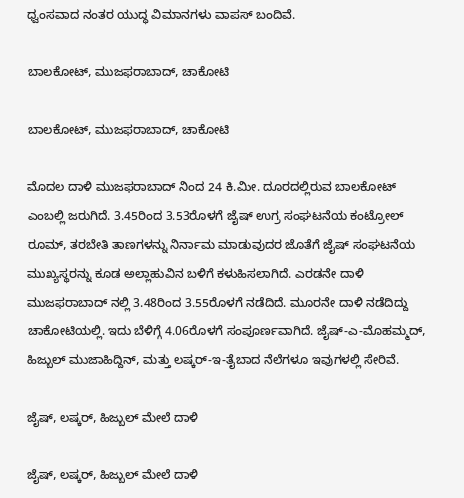ಧ್ವಂಸವಾದ ನಂತರ ಯುದ್ಧ ವಿಮಾನಗಳು ವಾಪಸ್ ಬಂದಿವೆ.

ಬಾಲಕೋಟ್, ಮುಜಫರಾಬಾದ್, ಚಾಕೋಟಿ

ಬಾಲಕೋಟ್, ಮುಜಫರಾಬಾದ್, ಚಾಕೋಟಿ

ಮೊದಲ ದಾಳಿ ಮುಜಫರಾಬಾದ್ ನಿಂದ 24 ಕಿ.ಮೀ. ದೂರದಲ್ಲಿರುವ ಬಾಲಕೋಟ್ ಎಂಬಲ್ಲಿ ಜರುಗಿದೆ. 3.45ರಿಂದ 3.53ರೊಳಗೆ ಜೈಷ್ ಉಗ್ರ ಸಂಘಟನೆಯ ಕಂಟ್ರೋಲ್ ರೂಮ್, ತರಬೇತಿ ತಾಣಗಳನ್ನು ನಿರ್ನಾಮ ಮಾಡುವುದರ ಜೊತೆಗೆ ಜೈಷ್ ಸಂಘಟನೆಯ ಮುಖ್ಯಸ್ಥರನ್ನು ಕೂಡ ಅಲ್ಲಾಹುವಿನ ಬಳಿಗೆ ಕಳುಹಿಸಲಾಗಿದೆ. ಎರಡನೇ ದಾಳಿ ಮುಜಫರಾಬಾದ್ ನಲ್ಲಿ 3.48ರಿಂದ 3.55ರೊಳಗೆ ನಡೆದಿದೆ. ಮೂರನೇ ದಾಳಿ ನಡೆದಿದ್ದು ಚಾಕೋಟಿಯಲ್ಲಿ. ಇದು ಬೆಳಿಗ್ಗೆ 4.06ರೊಳಗೆ ಸಂಪೂರ್ಣವಾಗಿದೆ. ಜೈಷ್-ಎ-ಮೊಹಮ್ಮದ್, ಹಿಜ್ಬುಲ್ ಮುಜಾಹಿದ್ದಿನ್, ಮತ್ತು ಲಷ್ಕರ್-ಇ-ತೈಬಾದ ನೆಲೆಗಳೂ ಇವುಗಳಲ್ಲಿ ಸೇರಿವೆ.

ಜೈಷ್, ಲಷ್ಕರ್, ಹಿಜ್ಬುಲ್ ಮೇಲೆ ದಾಳಿ

ಜೈಷ್, ಲಷ್ಕರ್, ಹಿಜ್ಬುಲ್ ಮೇಲೆ ದಾಳಿ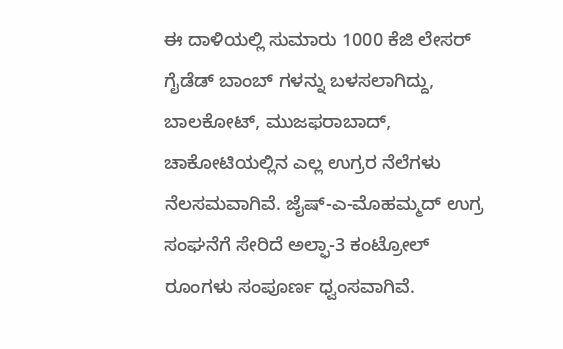ಈ ದಾಳಿಯಲ್ಲಿ ಸುಮಾರು 1000 ಕೆಜಿ ಲೇಸರ್ ಗೈಡೆಡ್ ಬಾಂಬ್ ಗಳನ್ನು ಬಳಸಲಾಗಿದ್ದು, ಬಾಲಕೋಟ್, ಮುಜಫರಾಬಾದ್, ಚಾಕೋಟಿಯಲ್ಲಿನ ಎಲ್ಲ ಉಗ್ರರ ನೆಲೆಗಳು ನೆಲಸಮವಾಗಿವೆ. ಜೈಷ್-ಎ-ಮೊಹಮ್ಮದ್ ಉಗ್ರ ಸಂಘನೆಗೆ ಸೇರಿದೆ ಅಲ್ಫಾ-3 ಕಂಟ್ರೋಲ್ ರೂಂಗಳು ಸಂಪೂರ್ಣ ಧ್ವಂಸವಾಗಿವೆ.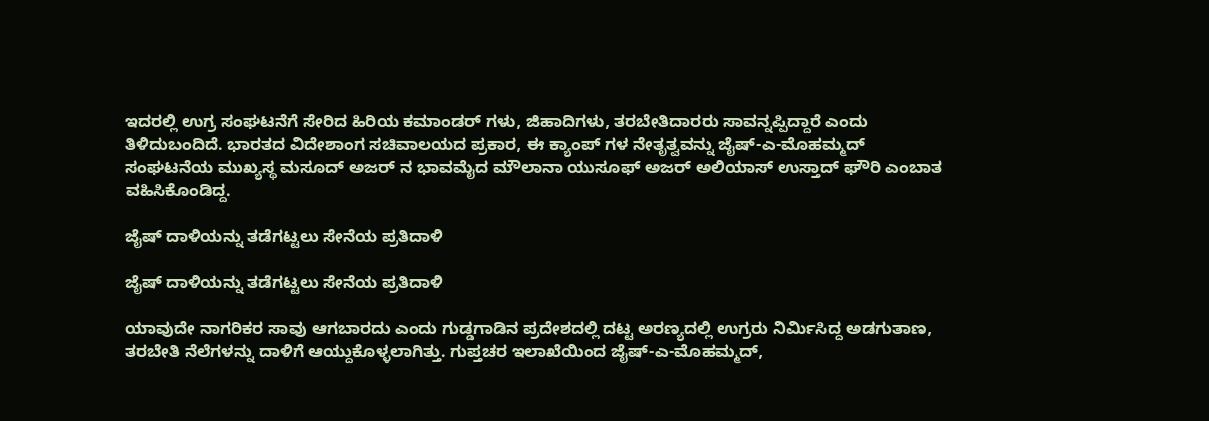ಇದರಲ್ಲಿ ಉಗ್ರ ಸಂಘಟನೆಗೆ ಸೇರಿದ ಹಿರಿಯ ಕಮಾಂಡರ್ ಗಳು, ಜಿಹಾದಿಗಳು, ತರಬೇತಿದಾರರು ಸಾವನ್ನಪ್ಪಿದ್ದಾರೆ ಎಂದು ತಿಳಿದುಬಂದಿದೆ. ಭಾರತದ ವಿದೇಶಾಂಗ ಸಚಿವಾಲಯದ ಪ್ರಕಾರ, ಈ ಕ್ಯಾಂಪ್ ಗಳ ನೇತೃತ್ವವನ್ನು ಜೈಷ್-ಎ-ಮೊಹಮ್ಮದ್ ಸಂಘಟನೆಯ ಮುಖ್ಯಸ್ಥ ಮಸೂದ್ ಅಜರ್ ನ ಭಾವಮೈದ ಮೌಲಾನಾ ಯುಸೂಫ್ ಅಜರ್ ಅಲಿಯಾಸ್ ಉಸ್ತಾದ್ ಘೌರಿ ಎಂಬಾತ ವಹಿಸಿಕೊಂಡಿದ್ದ.

ಜೈಷ್ ದಾಳಿಯನ್ನು ತಡೆಗಟ್ಟಲು ಸೇನೆಯ ಪ್ರತಿದಾಳಿ

ಜೈಷ್ ದಾಳಿಯನ್ನು ತಡೆಗಟ್ಟಲು ಸೇನೆಯ ಪ್ರತಿದಾಳಿ

ಯಾವುದೇ ನಾಗರಿಕರ ಸಾವು ಆಗಬಾರದು ಎಂದು ಗುಡ್ಡಗಾಡಿನ ಪ್ರದೇಶದಲ್ಲಿ ದಟ್ಟ ಅರಣ್ಯದಲ್ಲಿ ಉಗ್ರರು ನಿರ್ಮಿಸಿದ್ದ ಅಡಗುತಾಣ, ತರಬೇತಿ ನೆಲೆಗಳನ್ನು ದಾಳಿಗೆ ಆಯ್ದುಕೊಳ್ಳಲಾಗಿತ್ತು. ಗುಪ್ತಚರ ಇಲಾಖೆಯಿಂದ ಜೈಷ್-ಎ-ಮೊಹಮ್ಮದ್,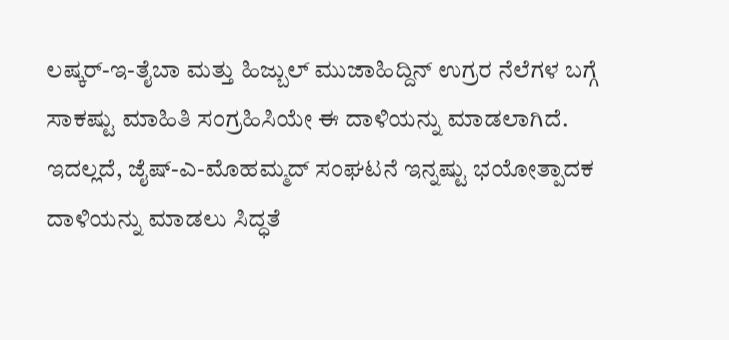ಲಷ್ಕರ್-ಇ-ತೈಬಾ ಮತ್ತು ಹಿಜ್ಬುಲ್ ಮುಜಾಹಿದ್ದಿನ್ ಉಗ್ರರ ನೆಲೆಗಳ ಬಗ್ಗೆ ಸಾಕಷ್ಟು ಮಾಹಿತಿ ಸಂಗ್ರಹಿಸಿಯೇ ಈ ದಾಳಿಯನ್ನು ಮಾಡಲಾಗಿದೆ. ಇದಲ್ಲದೆ, ಜೈಷ್-ಎ-ಮೊಹಮ್ಮದ್ ಸಂಘಟನೆ ಇನ್ನಷ್ಟು ಭಯೋತ್ಪಾದಕ ದಾಳಿಯನ್ನು ಮಾಡಲು ಸಿದ್ಧತೆ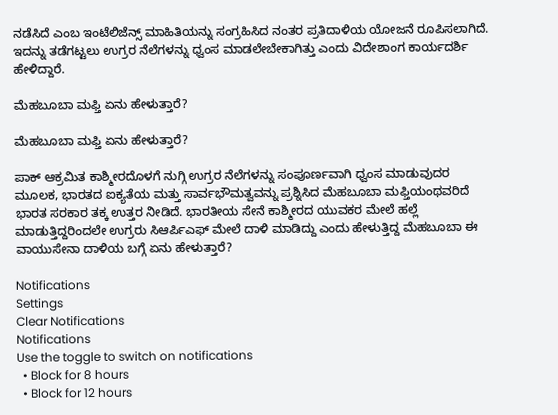ನಡೆಸಿದೆ ಎಂಬ ಇಂಟೆಲಿಜೆನ್ಸ್ ಮಾಹಿತಿಯನ್ನು ಸಂಗ್ರಹಿಸಿದ ನಂತರ ಪ್ರತಿದಾಳಿಯ ಯೋಜನೆ ರೂಪಿಸಲಾಗಿದೆ. ಇದನ್ನು ತಡೆಗಟ್ಟಲು ಉಗ್ರರ ನೆಲೆಗಳನ್ನು ಧ್ವಂಸ ಮಾಡಲೇಬೇಕಾಗಿತ್ತು ಎಂದು ವಿದೇಶಾಂಗ ಕಾರ್ಯದರ್ಶಿ ಹೇಳಿದ್ದಾರೆ.

ಮೆಹಬೂಬಾ ಮಫ್ತಿ ಏನು ಹೇಳುತ್ತಾರೆ?

ಮೆಹಬೂಬಾ ಮಫ್ತಿ ಏನು ಹೇಳುತ್ತಾರೆ?

ಪಾಕ್ ಆಕ್ರಮಿತ ಕಾಶ್ಮೀರದೊಳಗೆ ನುಗ್ಗಿ ಉಗ್ರರ ನೆಲೆಗಳನ್ನು ಸಂಪೂರ್ಣವಾಗಿ ಧ್ವಂಸ ಮಾಡುವುದರ ಮೂಲಕ, ಭಾರತದ ಐಕ್ಯತೆಯ ಮತ್ತು ಸಾರ್ವಭೌಮತ್ವವನ್ನು ಪ್ರಶ್ನಿಸಿದ ಮೆಹಬೂಬಾ ಮಫ್ತಿಯಂಥವರಿದೆ ಭಾರತ ಸರಕಾರ ತಕ್ಕ ಉತ್ತರ ನೀಡಿದೆ. ಭಾರತೀಯ ಸೇನೆ ಕಾಶ್ಮೀರದ ಯುವಕರ ಮೇಲೆ ಹಲ್ಲೆ ಮಾಡುತ್ತಿದ್ದರಿಂದಲೇ ಉಗ್ರರು ಸಿಆರ್ಪಿಎಫ್ ಮೇಲೆ ದಾಳಿ ಮಾಡಿದ್ದು ಎಂದು ಹೇಳುತ್ತಿದ್ದ ಮೆಹಬೂಬಾ ಈ ವಾಯುಸೇನಾ ದಾಳಿಯ ಬಗ್ಗೆ ಏನು ಹೇಳುತ್ತಾರೆ?

Notifications
Settings
Clear Notifications
Notifications
Use the toggle to switch on notifications
  • Block for 8 hours
  • Block for 12 hours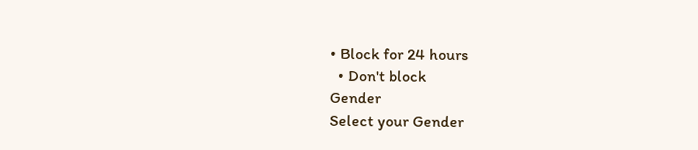• Block for 24 hours
  • Don't block
Gender
Select your Gender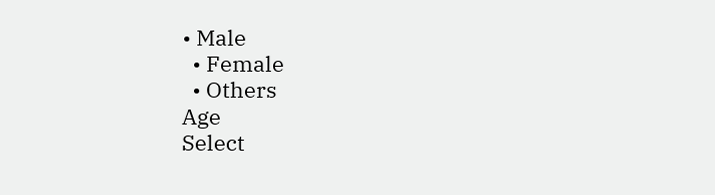• Male
  • Female
  • Others
Age
Select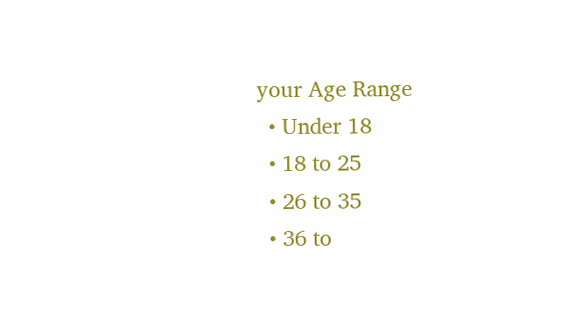your Age Range
  • Under 18
  • 18 to 25
  • 26 to 35
  • 36 to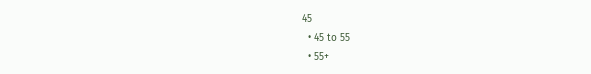45
  • 45 to 55
  • 55+